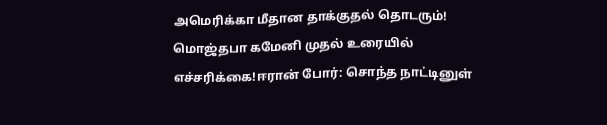அமெரிக்கா மீதான தாக்குதல் தொடரும்! மொஜ்தபா கமேனி முதல் உரையில் எச்சரிக்கை!ஈரான் போர்: சொந்த நாட்டினுள்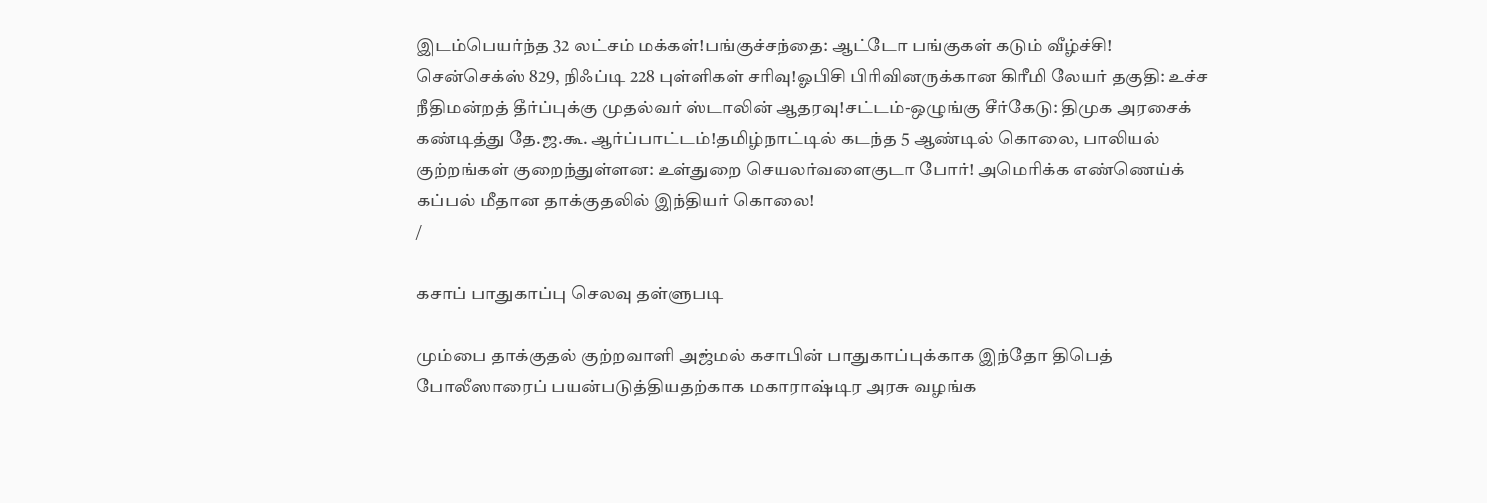இடம்பெயர்ந்த 32 லட்சம் மக்கள்!பங்குச்சந்தை: ஆட்டோ பங்குகள் கடும் வீழ்ச்சி! சென்செக்ஸ் 829, நிஃப்டி 228 புள்ளிகள் சரிவு!ஓபிசி பிரிவினருக்கான கிரீமி லேயர் தகுதி: உச்ச நீதிமன்றத் தீர்ப்புக்கு முதல்வர் ஸ்டாலின் ஆதரவு!சட்டம்-ஒழுங்கு சீர்கேடு: திமுக அரசைக் கண்டித்து தே.ஜ.கூ. ஆர்ப்பாட்டம்!தமிழ்நாட்டில் கடந்த 5 ஆண்டில் கொலை, பாலியல் குற்றங்கள் குறைந்துள்ளன: உள்துறை செயலர்வளைகுடா போர்! அமெரிக்க எண்ணெய்க் கப்பல் மீதான தாக்குதலில் இந்தியர் கொலை!
/

கசாப் பாதுகாப்பு செலவு தள்ளுபடி

மும்பை தாக்குதல் குற்றவாளி அஜ்மல் கசாபின் பாதுகாப்புக்காக இந்தோ திபெத் போலீஸாரைப் பயன்படுத்தியதற்காக மகாராஷ்டிர அரசு வழங்க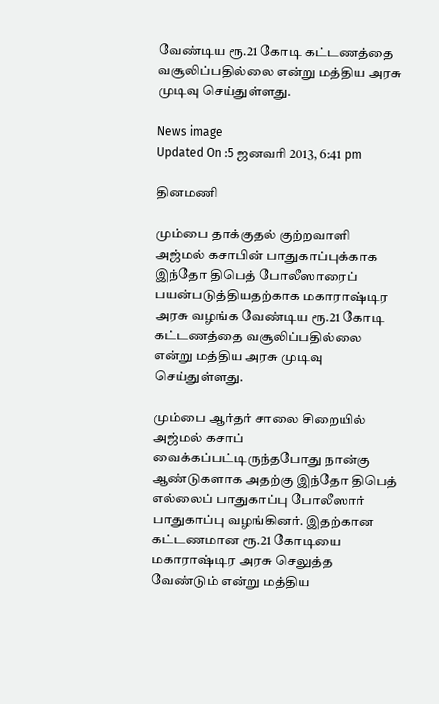வேண்டிய ரூ.21 கோடி கட்டணத்தை வசூலிப்பதில்லை என்று மத்திய அரசு முடிவு செய்துள்ளது.

News image
Updated On :5 ஜனவரி 2013, 6:41 pm

தினமணி

மும்பை தாக்குதல் குற்றவாளி அஜ்மல் கசாபின் பாதுகாப்புக்காக இந்தோ திபெத் போலீஸாரைப் பயன்படுத்தியதற்காக மகாராஷ்டிர அரசு வழங்க வேண்டிய ரூ.21 கோடி கட்டணத்தை வசூலிப்பதில்லை என்று மத்திய அரசு முடிவு செய்துள்ளது.

மும்பை ஆர்தர் சாலை சிறையில் அஜ்மல் கசாப் வைக்கப்பட்டிருந்தபோது நான்கு ஆண்டுகளாக அதற்கு இந்தோ திபெத் எல்லைப் பாதுகாப்பு போலீஸார் பாதுகாப்பு வழங்கினர். இதற்கான கட்டணமான ரூ.21 கோடியை மகாராஷ்டிர அரசு செலுத்த வேண்டும் என்று மத்திய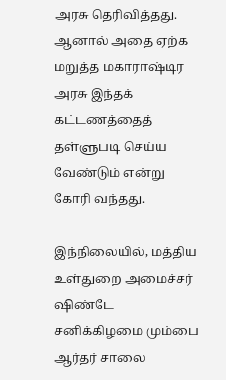அரசு தெரிவித்தது. ஆனால் அதை ஏற்க மறுத்த மகாராஷ்டிர அரசு இந்தக் கட்டணத்தைத் தள்ளுபடி செய்ய வேண்டும் என்று கோரி வந்தது.

இந்நிலையில், மத்திய உள்துறை அமைச்சர் ஷிண்டே சனிக்கிழமை மும்பை ஆர்தர் சாலை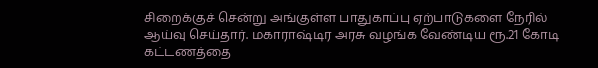சிறைக்குச் சென்று அங்குள்ள பாதுகாப்பு ஏற்பாடுகளை நேரில் ஆய்வு செய்தார். மகாராஷ்டிர அரசு வழங்க வேண்டிய ரூ.21 கோடி கட்டணத்தை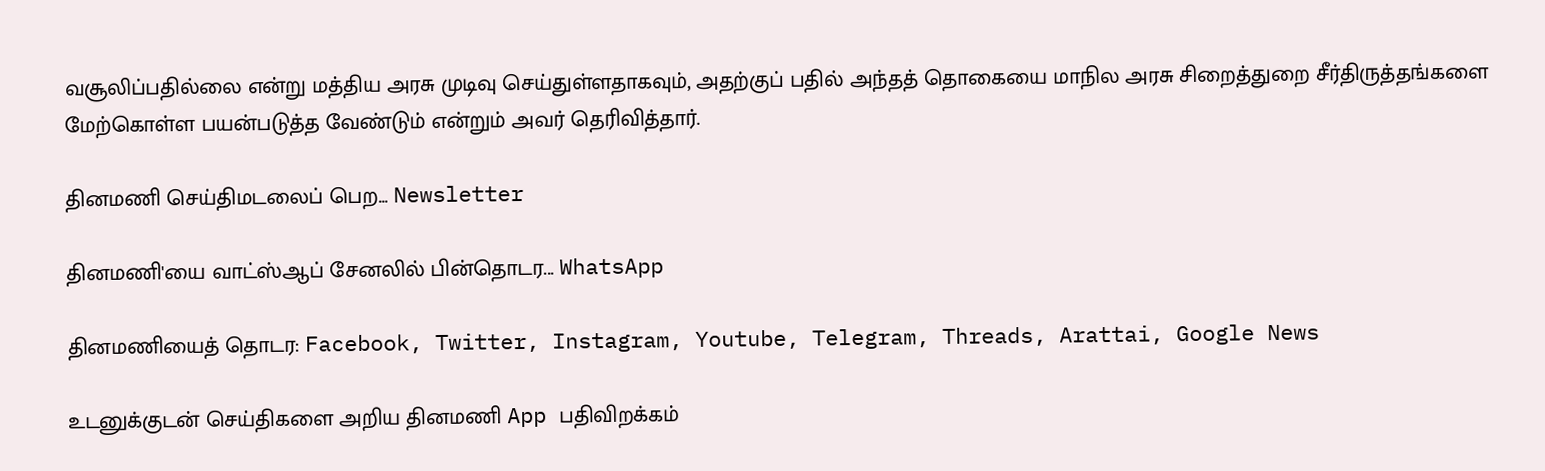வசூலிப்பதில்லை என்று மத்திய அரசு முடிவு செய்துள்ளதாகவும், அதற்குப் பதில் அந்தத் தொகையை மாநில அரசு சிறைத்துறை சீர்திருத்தங்களை மேற்கொள்ள பயன்படுத்த வேண்டும் என்றும் அவர் தெரிவித்தார்.

தினமணி செய்திமடலைப் பெற... Newsletter

தினமணி'யை வாட்ஸ்ஆப் சேனலில் பின்தொடர... WhatsApp

தினமணியைத் தொடர: Facebook, Twitter, Instagram, Youtube, Telegram, Threads, Arattai, Google News

உடனுக்குடன் செய்திகளை அறிய தினமணி App பதிவிறக்கம்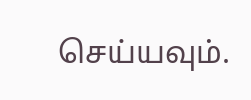செய்யவும்.